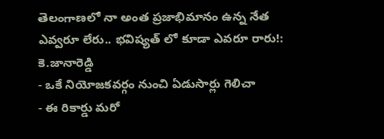తెలంగాణలో నా అంత ప్రజాభిమానం ఉన్న నేత ఎవ్వరూ లేరు.. భవిష్యత్ లో కూడా ఎవరూ రారు!: కె.జానారెడ్డి
- ఒకే నియోజకవర్గం నుంచి ఏడుసార్లు గెలిచా
- ఈ రికార్డు మరో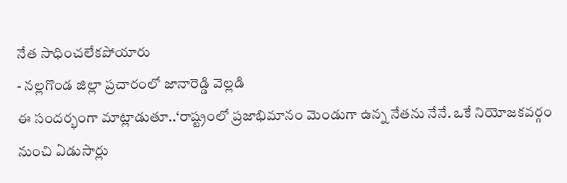నేత సాధించలేకపోయారు
- నల్లగొండ జిల్లా ప్రచారంలో జానారెడ్డి వెల్లడి
ఈ సందర్భంగా మాట్లాడుతూ..‘రాష్ట్రంలో ప్రజాభిమానం మెండుగా ఉన్న నేతను నేనే. ఒకే నియోజకవర్గం నుంచి ఏడుసార్లు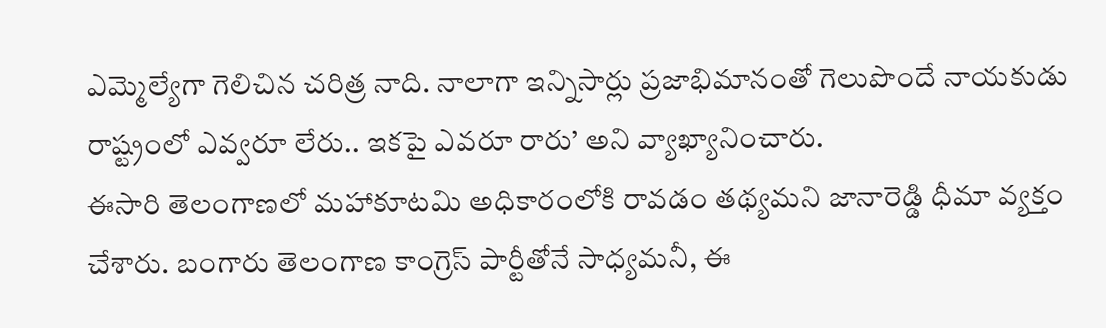ఎమ్మెల్యేగా గెలిచిన చరిత్ర నాది. నాలాగా ఇన్నిసార్లు ప్రజాభిమానంతో గెలుపొందే నాయకుడు రాష్ట్రంలో ఎవ్వరూ లేరు.. ఇకపై ఎవరూ రారు’ అని వ్యాఖ్యానించారు.
ఈసారి తెలంగాణలో మహాకూటమి అధికారంలోకి రావడం తథ్యమని జానారెడ్డి ధీమా వ్యక్తం చేశారు. బంగారు తెలంగాణ కాంగ్రెస్ పార్టీతోనే సాధ్యమనీ, ఈ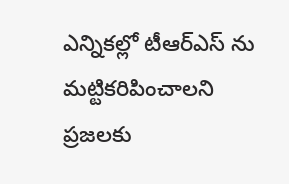ఎన్నికల్లో టీఆర్ఎస్ ను మట్టికరిపించాలని ప్రజలకు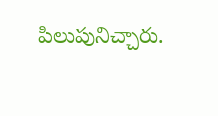పిలుపునిచ్చారు.